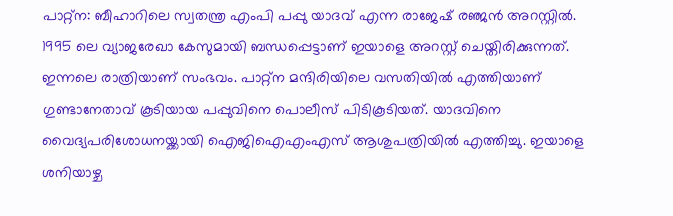പാറ്റ്ന: ബീഹാറിലെ സ്വതന്ത്ര എംപി പപ്പു യാദവ് എന്ന രാജേഷ് രഞ്ജൻ അറസ്റ്റിൽ. 1995 ലെ വ്യാജരേഖാ കേസുമായി ബന്ധപ്പെട്ടാണ് ഇയാളെ അറസ്റ്റ് ചെയ്തിരിക്കുന്നത്. ഇന്നലെ രാത്രിയാണ് സംഭവം. പാറ്റ്ന മന്ദിരിയിലെ വസതിയിൽ എത്തിയാണ് ഗുണ്ടാനേതാവ് കൂടിയായ പപ്പുവിനെ പൊലീസ് പിടികൂടിയത്. യാദവിനെ വൈദ്യപരിശോധനയ്ക്കായി ഐജിഐഎംഎസ് ആശുപത്രിയിൽ എത്തിച്ചു. ഇയാളെ ശനിയാഴ്ച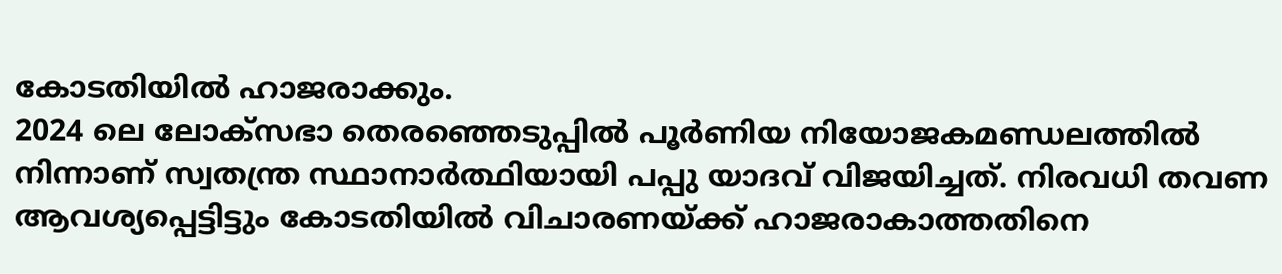കോടതിയിൽ ഹാജരാക്കും.
2024 ലെ ലോക്സഭാ തെരഞ്ഞെടുപ്പിൽ പൂർണിയ നിയോജകമണ്ഡലത്തിൽ നിന്നാണ് സ്വതന്ത്ര സ്ഥാനാർത്ഥിയായി പപ്പു യാദവ് വിജയിച്ചത്. നിരവധി തവണ ആവശ്യപ്പെട്ടിട്ടും കോടതിയിൽ വിചാരണയ്ക്ക് ഹാജരാകാത്തതിനെ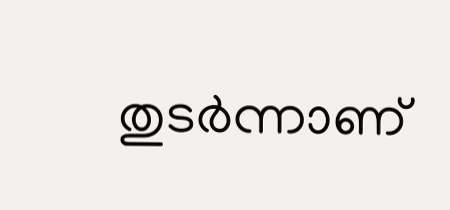തുടർന്നാണ്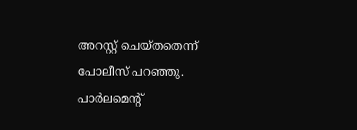അറസ്റ്റ് ചെയ്തതെന്ന് പോലീസ് പറഞ്ഞു. പാർലമെന്റ്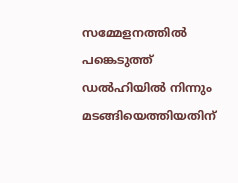സമ്മേളനത്തിൽ പങ്കെടുത്ത് ഡൽഹിയിൽ നിന്നും മടങ്ങിയെത്തിയതിന്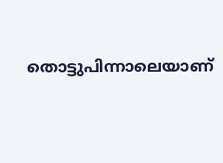തൊട്ടുപിന്നാലെയാണ്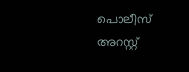പൊലീസ് അറസ്റ്റ്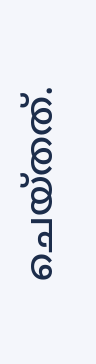ചെയ്തത്.